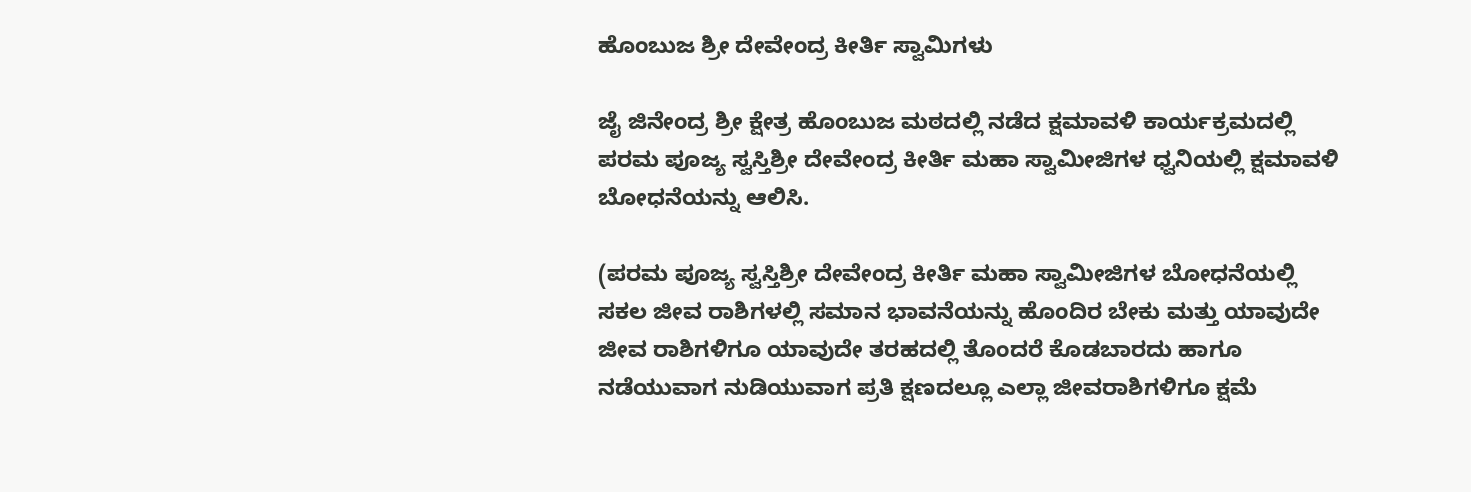ಹೊಂಬುಜ ಶ್ರೀ ದೇವೇಂದ್ರ ಕೀರ್ತಿ ಸ್ವಾಮಿಗಳು

ಜೈ ಜಿನೇಂದ್ರ ಶ್ರೀ ಕ್ಷೇತ್ರ ಹೊಂಬುಜ ಮಠದಲ್ಲಿ ನಡೆದ ಕ್ಷಮಾವಳಿ ಕಾರ್ಯಕ್ರಮದಲ್ಲಿ ಪರಮ ಪೂಜ್ಯ ಸ್ವಸ್ತಿಶ್ರೀ ದೇವೇಂದ್ರ ಕೀರ್ತಿ ಮಹಾ ಸ್ವಾಮೀಜಿಗಳ ಧ್ವನಿಯಲ್ಲಿ ಕ್ಷಮಾವಳಿ ಬೋಧನೆಯನ್ನು ಆಲಿಸಿ.

(ಪರಮ ಪೂಜ್ಯ ಸ್ವಸ್ತಿಶ್ರೀ ದೇವೇಂದ್ರ ಕೀರ್ತಿ ಮಹಾ ಸ್ವಾಮೀಜಿಗಳ ಬೋಧನೆಯಲ್ಲಿ ಸಕಲ ಜೀವ ರಾಶಿಗಳಲ್ಲಿ ಸಮಾನ ಭಾವನೆಯನ್ನು ಹೊಂದಿರ ಬೇಕು ಮತ್ತು ಯಾವುದೇ ಜೀವ ರಾಶಿಗಳಿಗೂ ಯಾವುದೇ ತರಹದಲ್ಲಿ ತೊಂದರೆ ಕೊಡಬಾರದು ಹಾಗೂ ನಡೆಯುವಾಗ ನುಡಿಯುವಾಗ ಪ್ರತಿ ಕ್ಷಣದಲ್ಲೂ ಎಲ್ಲಾ ಜೀವರಾಶಿಗಳಿಗೂ ಕ್ಷಮೆ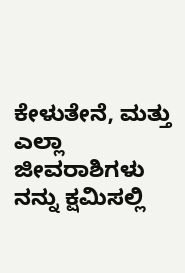ಕೇಳುತೇನೆ, ಮತ್ತು  ಎಲ್ಲಾ ಜೀವರಾಶಿಗಳು ನನ್ನು ಕ್ಷಮಿಸಲ್ಲಿ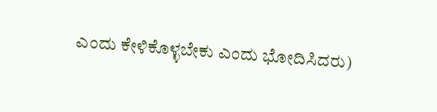ಎಂದು ಕೇಳಿಕೊಳ್ಳಬೇಕು ಎಂದು ಭೋದಿಸಿದರು)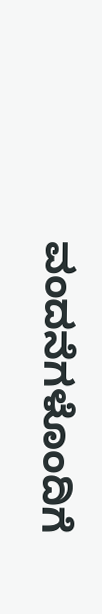ವಂದನೆಗಳೊಂದಿಗೆ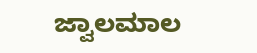ಜ್ವಾಲಮಾಲ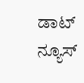ಡಾಟ್ ನ್ಯೂಸ್